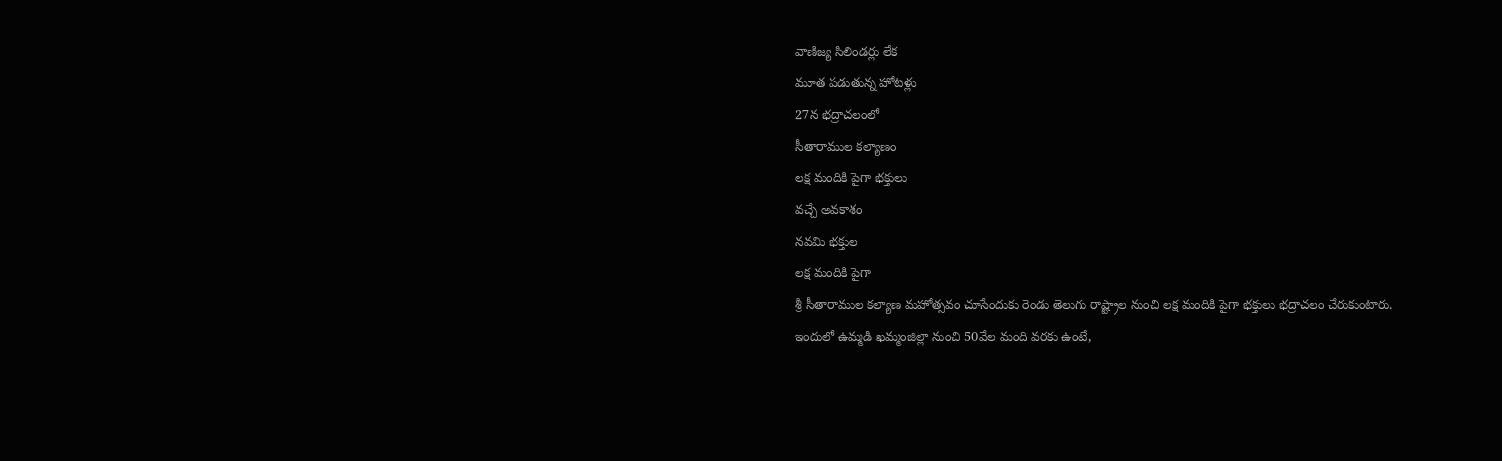వాణిజ్య సిలిండర్లు లేక
మూత పడుతున్న హోటళ్లు
27న భద్రాచలంలో
సీతారాముల కల్యాణం
లక్ష మందికి పైగా భక్తులు
వచ్చే అవకాశం
నవమి భక్తుల
లక్ష మందికి పైగా
శ్రీ సీతారాముల కల్యాణ మహోత్సవం చూసేందుకు రెండు తెలుగు రాష్ట్రాల నుంచి లక్ష మందికి పైగా భక్తులు భద్రాచలం చేరుకుంటారు. ఇందులో ఉమ్మడి ఖమ్మంజిల్లా నుంచి 50వేల మంది వరకు ఉంటే,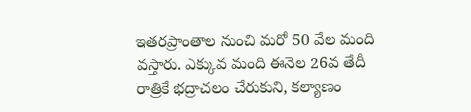ఇతరప్రాంతాల నుంచి మరో 50 వేల మంది వస్తారు. ఎక్కువ మంది ఈనెల 26వ తేదీ రాత్రికే భద్రాచలం చేరుకుని, కల్యాణం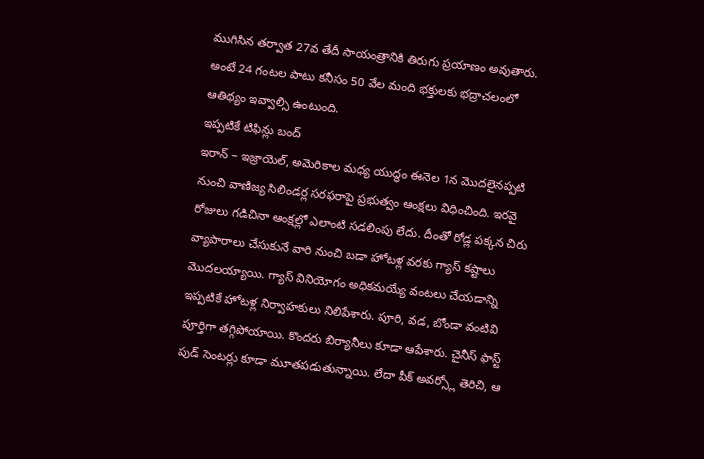ముగిసిన తర్వాత 27వ తేదీ సాయంత్రానికి తిరుగు ప్రయాణం అవుతారు. అంటే 24 గంటల పాటు కనీసం 50 వేల మంది భక్తులకు భద్రాచలంలో ఆతిథ్యం ఇవ్వాల్సి ఉంటుంది.
ఇప్పటికే టిఫిన్లు బంద్
ఇరాన్ – ఇజ్రాయెల్, అమెరికాల మధ్య యుద్ధం ఈనెల 1న మొదలైనప్పటి నుంచి వాణిజ్య సిలిండర్ల సరఫరాపై ప్రభుత్వం ఆంక్షలు విధించింది. ఇరవై రోజులు గడిచినా ఆంక్షల్లో ఎలాంటి సడలింపు లేదు. దీంతో రోడ్ల పక్కన చిరు వ్యాపారాలు చేసుకునే వారి నుంచి బడా హోటళ్ల వరకు గ్యాస్ కష్టాలు మొదలయ్యాయి. గ్యాస్ వినియోగం అధికమయ్యే వంటలు చేయడాన్ని ఇప్పటికే హోటళ్ల నిర్వాహకులు నిలిపేశారు. పూరి, వడ, బోండా వంటివి పూర్తిగా తగ్గిపోయాయి. కొందరు బిర్యానీలు కూడా ఆపేశారు. చైనీస్ ఫాస్ట్ పుడ్ సెంటర్లు కూడా మూతపడుతున్నాయి. లేదా పీక్ అవర్స్లో తెరిచి, ఆ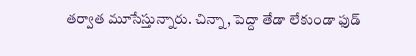తర్వాత మూసేస్తున్నారు. చిన్నా, పెద్దా తేడా లేకుండా ఫుడ్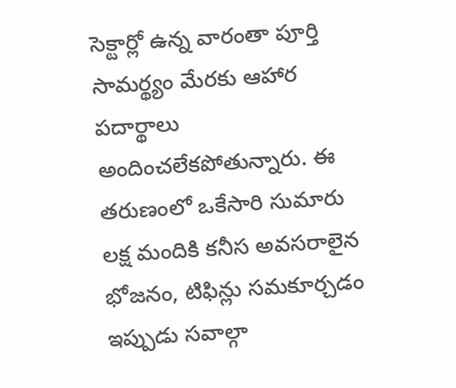సెక్టార్లో ఉన్న వారంతా పూర్తి సామర్థ్యం మేరకు ఆహార పదార్థాలు అందించలేకపోతున్నారు. ఈ తరుణంలో ఒకేసారి సుమారు లక్ష మందికి కనీస అవసరాలైన భోజనం, టిఫిన్లు సమకూర్చడం ఇప్పుడు సవాల్గా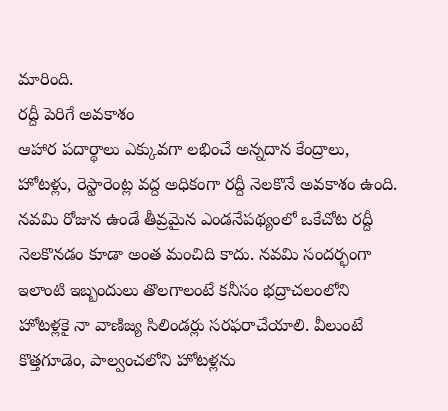మారింది.
రద్దీ పెరిగే అవకాశం
ఆహార పదార్థాలు ఎక్కువగా లభించే అన్నదాన కేంద్రాలు, హోటళ్లు, రెస్టారెంట్ల వద్ద అధికంగా రద్దీ నెలకొనే అవకాశం ఉంది. నవమి రోజున ఉండే తీవ్రమైన ఎండనేపథ్యంలో ఒకేచోట రద్దీ నెలకొనడం కూడా అంత మంచిది కాదు. నవమి సందర్భంగా ఇలాంటి ఇబ్బందులు తొలగాలంటే కనీసం భద్రాచలంలోని హోటళ్లకై నా వాణిజ్య సిలిండర్లు సరఫరాచేయాలి. వీలుంటే కొత్తగూడెం, పాల్వంచలోని హోటళ్లను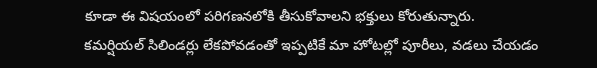కూడా ఈ విషయంలో పరిగణనలోకి తీసుకోవాలని భక్తులు కోరుతున్నారు.
కమర్షియల్ సిలిండర్లు లేకపోవడంతో ఇప్పటికే మా హోటల్లో పూరీలు, వడలు చేయడం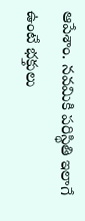ఆపేశాం. నవమికి పరిస్థితి ఇలాగే ఉంటే భక్తులు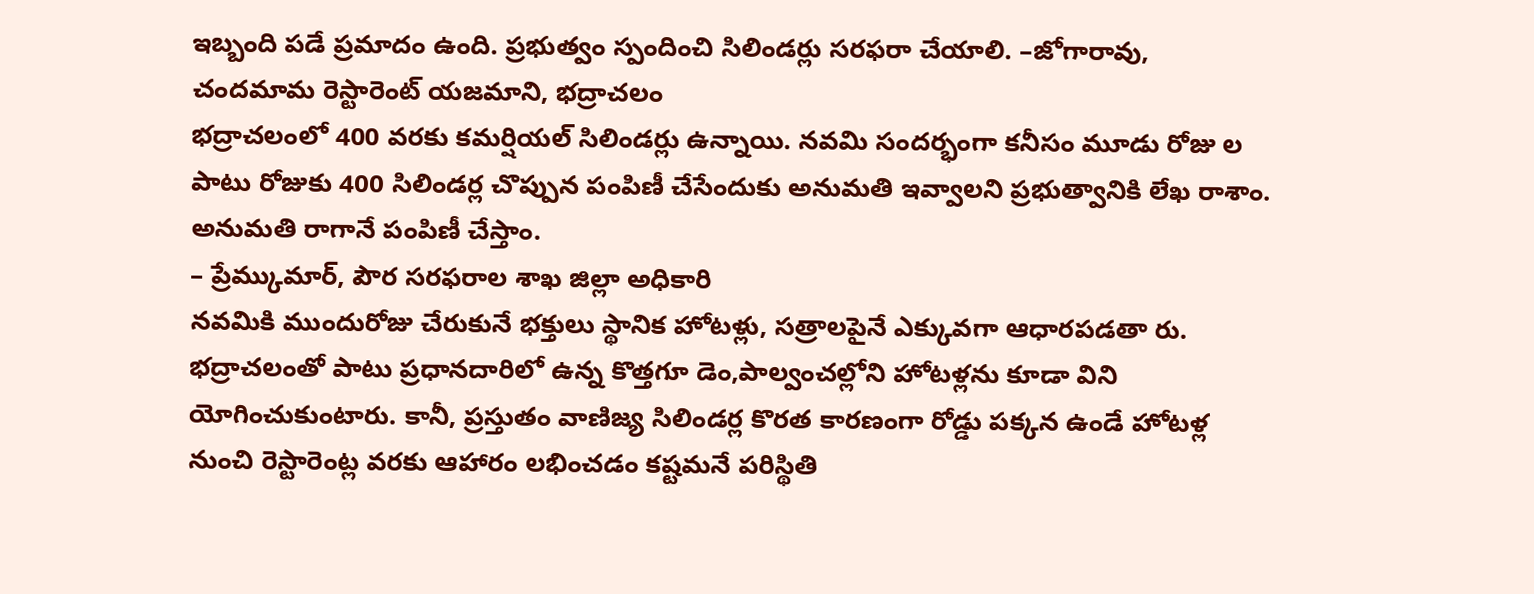ఇబ్బంది పడే ప్రమాదం ఉంది. ప్రభుత్వం స్పందించి సిలిండర్లు సరఫరా చేయాలి. –జోగారావు,
చందమామ రెస్టారెంట్ యజమాని, భద్రాచలం
భద్రాచలంలో 400 వరకు కమర్షియల్ సిలిండర్లు ఉన్నాయి. నవమి సందర్భంగా కనీసం మూడు రోజు ల పాటు రోజుకు 400 సిలిండర్ల చొప్పున పంపిణీ చేసేందుకు అనుమతి ఇవ్వాలని ప్రభుత్వానికి లేఖ రాశాం. అనుమతి రాగానే పంపిణీ చేస్తాం.
– ప్రేమ్కుమార్, పౌర సరఫరాల శాఖ జిల్లా అధికారి
నవమికి ముందురోజు చేరుకునే భక్తులు స్థానిక హోటళ్లు, సత్రాలపైనే ఎక్కువగా ఆధారపడతా రు. భద్రాచలంతో పాటు ప్రధానదారిలో ఉన్న కొత్తగూ డెం,పాల్వంచల్లోని హోటళ్లను కూడా విని యోగించుకుంటారు. కానీ, ప్రస్తుతం వాణిజ్య సిలిండర్ల కొరత కారణంగా రోడ్డు పక్కన ఉండే హోటళ్ల నుంచి రెస్టారెంట్ల వరకు ఆహారం లభించడం కష్టమనే పరిస్థితి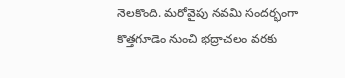నెలకొంది. మరోవైపు నవమి సందర్భంగా కొత్తగూడెం నుంచి భద్రాచలం వరకు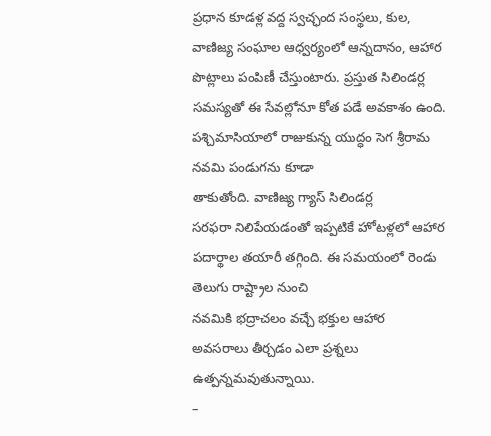ప్రధాన కూడళ్ల వద్ద స్వచ్ఛంద సంస్థలు, కుల, వాణిజ్య సంఘాల ఆధ్వర్యంలో ఆన్నదానం, ఆహార పొట్లాలు పంపిణీ చేస్తుంటారు. ప్రస్తుత సిలిండర్ల సమస్యతో ఈ సేవల్లోనూ కోత పడే అవకాశం ఉంది.
పశ్చిమాసియాలో రాజుకున్న యుద్ధం సెగ శ్రీరామ నవమి పండుగను కూడా
తాకుతోంది. వాణిజ్య గ్యాస్ సిలిండర్ల
సరఫరా నిలిపేయడంతో ఇప్పటికే హోటళ్లలో ఆహార పదార్థాల తయారీ తగ్గింది. ఈ సమయంలో రెండు తెలుగు రాష్ట్రాల నుంచి
నవమికి భద్రాచలం వచ్చే భక్తుల ఆహార
అవసరాలు తీర్చడం ఎలా ప్రశ్నలు ఉత్పన్నమవుతున్నాయి.
–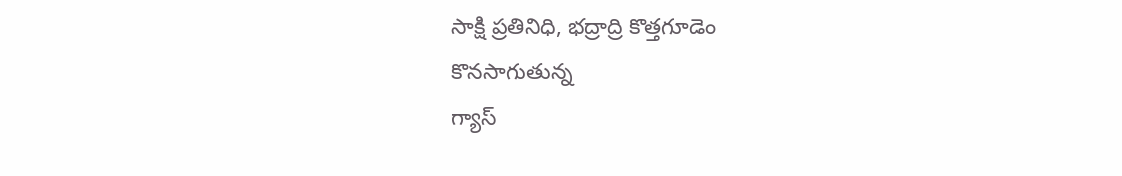సాక్షి ప్రతినిధి, భద్రాద్రి కొత్తగూడెం
కొనసాగుతున్న
గ్యాస్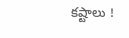కష్టాలు !